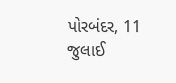પોરબંદર, 11 જુલાઈ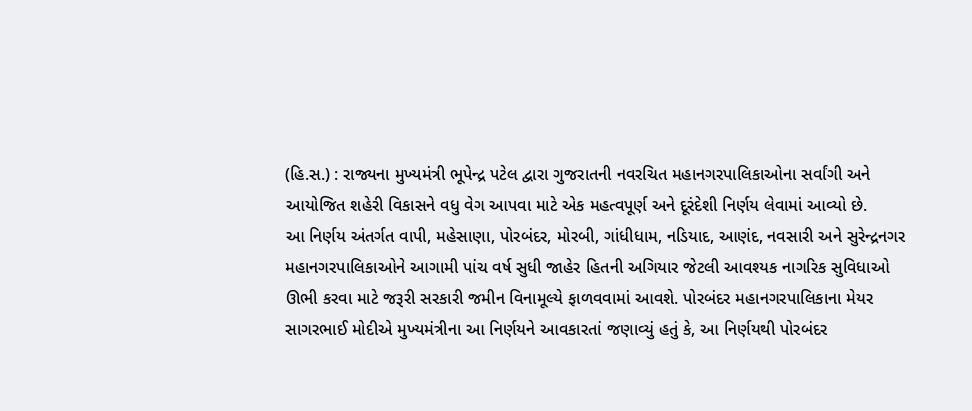(હિ.સ.) : રાજ્યના મુખ્યમંત્રી ભૂપેન્દ્ર પટેલ દ્વારા ગુજરાતની નવરચિત મહાનગરપાલિકાઓના સર્વાંગી અને આયોજિત શહેરી વિકાસને વધુ વેગ આપવા માટે એક મહત્વપૂર્ણ અને દૂરંદેશી નિર્ણય લેવામાં આવ્યો છે.
આ નિર્ણય અંતર્ગત વાપી, મહેસાણા, પોરબંદર, મોરબી, ગાંધીધામ, નડિયાદ, આણંદ, નવસારી અને સુરેન્દ્રનગર મહાનગરપાલિકાઓને આગામી પાંચ વર્ષ સુધી જાહેર હિતની અગિયાર જેટલી આવશ્યક નાગરિક સુવિધાઓ ઊભી કરવા માટે જરૂરી સરકારી જમીન વિનામૂલ્યે ફાળવવામાં આવશે. પોરબંદર મહાનગરપાલિકાના મેયર સાગરભાઈ મોદીએ મુખ્યમંત્રીના આ નિર્ણયને આવકારતાં જણાવ્યું હતું કે, આ નિર્ણયથી પોરબંદર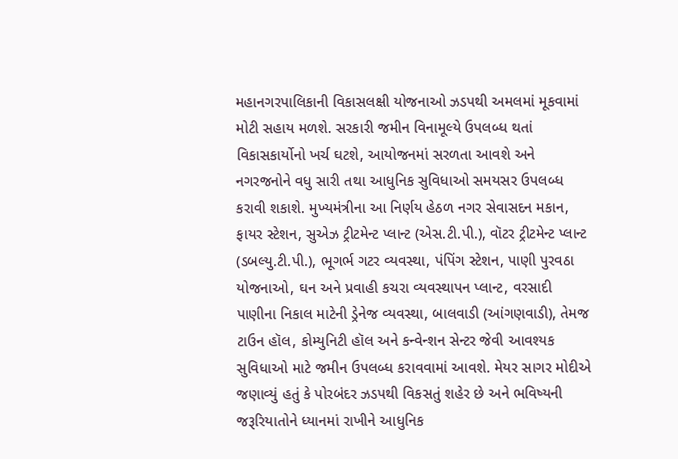મહાનગરપાલિકાની વિકાસલક્ષી યોજનાઓ ઝડપથી અમલમાં મૂકવામાં મોટી સહાય મળશે. સરકારી જમીન વિનામૂલ્યે ઉપલબ્ધ થતાં વિકાસકાર્યોનો ખર્ચ ઘટશે, આયોજનમાં સરળતા આવશે અને નગરજનોને વધુ સારી તથા આધુનિક સુવિધાઓ સમયસર ઉપલબ્ધ કરાવી શકાશે. મુખ્યમંત્રીના આ નિર્ણય હેઠળ નગર સેવાસદન મકાન, ફાયર સ્ટેશન, સુએઝ ટ્રીટમેન્ટ પ્લાન્ટ (એસ.ટી.પી.), વૉટર ટ્રીટમેન્ટ પ્લાન્ટ (ડબલ્યુ.ટી.પી.), ભૂગર્ભ ગટર વ્યવસ્થા, પંપિંગ સ્ટેશન, પાણી પુરવઠા યોજનાઓ, ઘન અને પ્રવાહી કચરા વ્યવસ્થાપન પ્લાન્ટ, વરસાદી પાણીના નિકાલ માટેની ડ્રેનેજ વ્યવસ્થા, બાલવાડી (આંગણવાડી), તેમજ ટાઉન હૉલ, કોમ્યુનિટી હૉલ અને કન્વેન્શન સેન્ટર જેવી આવશ્યક સુવિધાઓ માટે જમીન ઉપલબ્ધ કરાવવામાં આવશે. મેયર સાગર મોદીએ જણાવ્યું હતું કે પોરબંદર ઝડપથી વિકસતું શહેર છે અને ભવિષ્યની જરૂરિયાતોને ધ્યાનમાં રાખીને આધુનિક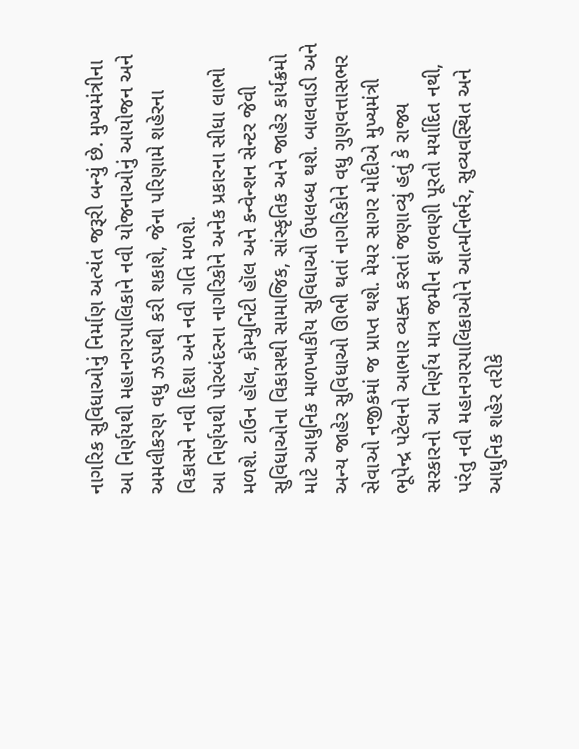નાગરિક સુવિધાઓનું નિર્માણ અત્યંત જરૂરી બન્યું છે. મુખ્યમંત્રીના આ નિર્ણયથી મહાનગરપાલિકાને નવી યોજનાઓનું આયોજન અને અમલીકરણ વધુ ઝડપથી કરી શકાશે, જેના પરિણામે શહેરના વિકાસને નવી દિશા અને નવી ગતિ મળશે.
આ નિર્ણયથી પોરબંદરના નાગરિકોને અનેક પ્રકારના સીધા લાભો મળશે. ટાઉન હૉલ, કોમ્યુનિટી હૉલ અને કન્વેન્શન સેન્ટર જેવી સુવિધાઓના વિકાસથી સામાજિક, સાંસ્કૃતિક અને જાહેર કાર્યક્રમો માટે આધુનિક માળખાકીય સુવિધાઓ ઉપલબ્ધ થશે. બાલવાડી અને અન્ય જાહેર સુવિધાઓ ઊભી થતાં નાગરિકોને વધુ ગુણવત્તાસભર સેવાઓ નજીકમાં જ પ્રાપ્ત થશે. મેયર સાગર મોદીએ મુખ્યમંત્રી ભૂપેન્દ્ર પટેલનો આભાર વ્યક્ત કરતાં જણાવ્યું હતું કે રાજ્ય સરકારનો આ નિર્ણય માત્ર જમીન ફાળવણી પૂરતો મર્યાદિત નથી, પરંતુ નવી મહાનગરપાલિકાઓને આત્મનિર્ભર, સુવ્યવસ્થિત અને આધુનિક શહેર તરીકે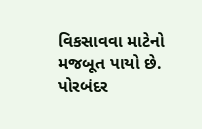વિકસાવવા માટેનો મજબૂત પાયો છે. પોરબંદર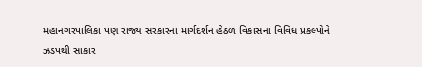મહાનગરપાલિકા પણ રાજ્ય સરકારના માર્ગદર્શન હેઠળ વિકાસના વિવિધ પ્રકલ્પોને ઝડપથી સાકાર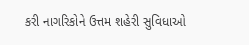કરી નાગરિકોને ઉત્તમ શહેરી સુવિધાઓ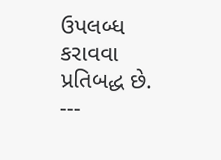ઉપલબ્ધ કરાવવા પ્રતિબદ્ધ છે.
---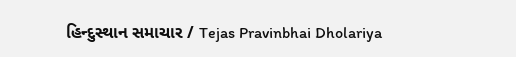હિન્દુસ્થાન સમાચાર / Tejas Pravinbhai Dholariya